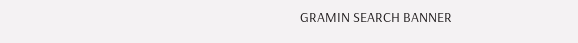GRAMIN SEARCH BANNER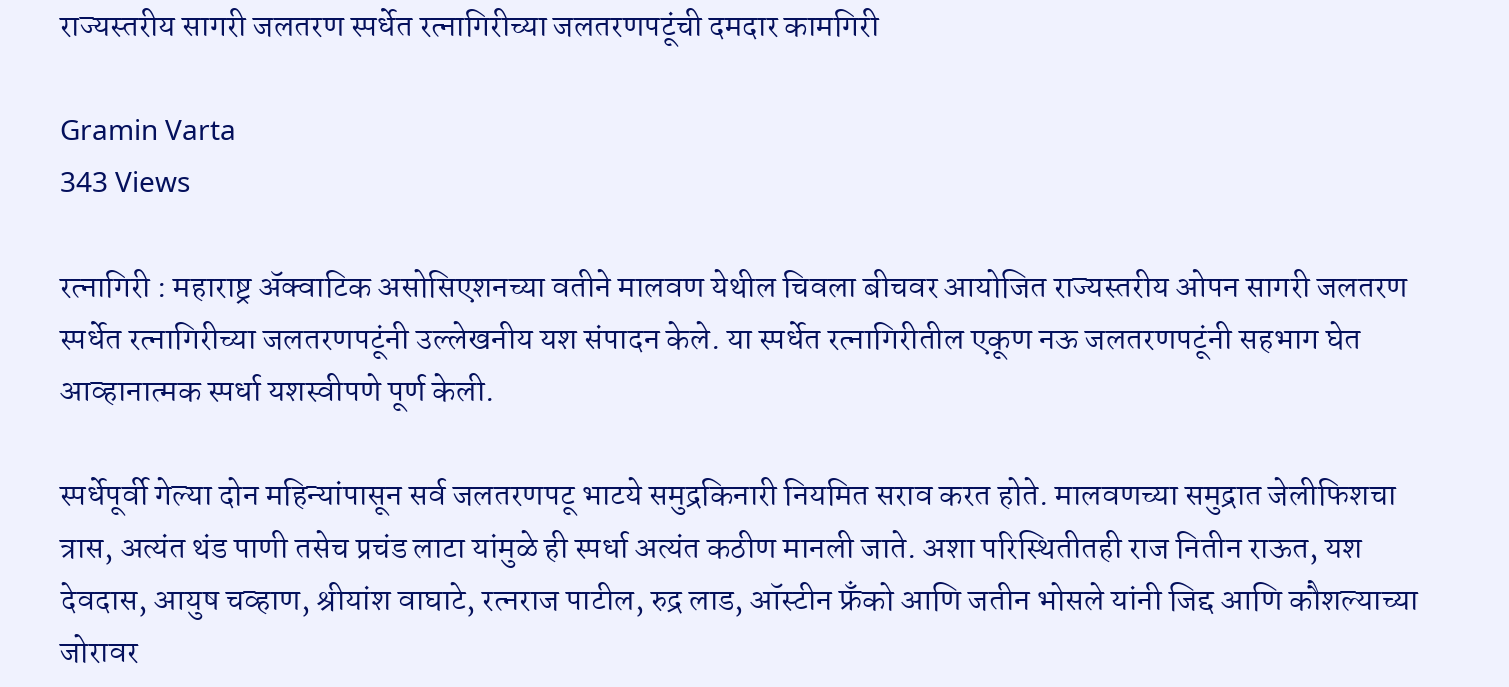राज्यस्तरीय सागरी जलतरण स्पर्धेत रत्नागिरीच्या जलतरणपटूंची दमदार कामगिरी

Gramin Varta
343 Views

रत्नागिरी : महाराष्ट्र अ‍ॅक्वाटिक असोसिएशनच्या वतीने मालवण येथील चिवला बीचवर आयोजित राज्यस्तरीय ओपन सागरी जलतरण स्पर्धेत रत्नागिरीच्या जलतरणपटूंनी उल्लेखनीय यश संपादन केले. या स्पर्धेत रत्नागिरीतील एकूण नऊ जलतरणपटूंनी सहभाग घेत आव्हानात्मक स्पर्धा यशस्वीपणे पूर्ण केली.

स्पर्धेपूर्वी गेल्या दोन महिन्यांपासून सर्व जलतरणपटू भाटये समुद्रकिनारी नियमित सराव करत होते. मालवणच्या समुद्रात जेलीफिशचा त्रास, अत्यंत थंड पाणी तसेच प्रचंड लाटा यांमुळे ही स्पर्धा अत्यंत कठीण मानली जाते. अशा परिस्थितीतही राज नितीन राऊत, यश देवदास, आयुष चव्हाण, श्रीयांश वाघाटे, रत्नराज पाटील, रुद्र लाड, ऑस्टीन फ्रँको आणि जतीन भोसले यांनी जिद्द आणि कौशल्याच्या जोरावर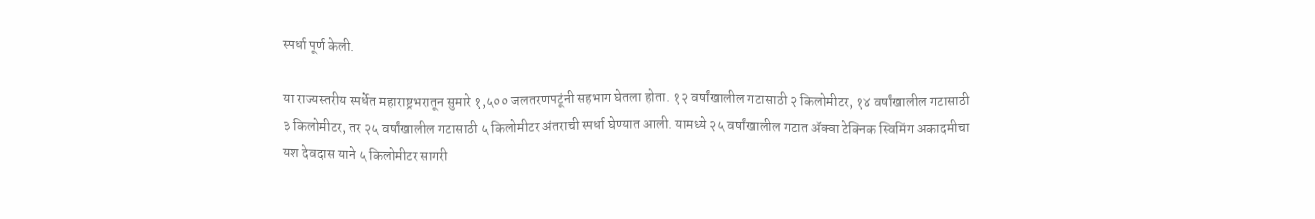स्पर्धा पूर्ण केली.

या राज्यस्तरीय स्पर्धेत महाराष्ट्रभरातून सुमारे १,५०० जलतरणपटूंनी सहभाग घेतला होता. १२ वर्षांखालील गटासाठी २ किलोमीटर, १४ वर्षांखालील गटासाठी ३ किलोमीटर, तर २५ वर्षांखालील गटासाठी ५ किलोमीटर अंतराची स्पर्धा घेण्यात आली. यामध्ये २५ वर्षांखालील गटात ॲक्वा टेक्निक स्विमिंग अकादमीचा यश देवदास याने ५ किलोमीटर सागरी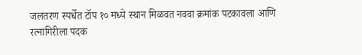जलतरण स्पर्धेत टॉप १० मध्ये स्थान मिळवत नववा क्रमांक पटकावला आणि रत्नागिरीला पदक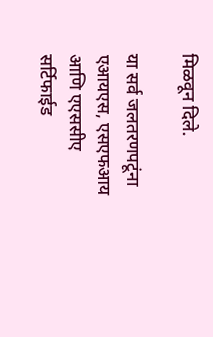मिळवून दिले.

या सर्व जलतरणपटूंना एआयएस, एसएफआय आणि एएससीए सर्टिफाईड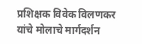प्रशिक्षक विवेक विलणकर यांचे मोलाचे मार्गदर्शन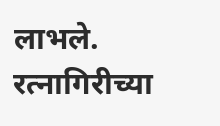लाभले. रत्नागिरीच्या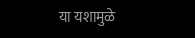या यशामुळे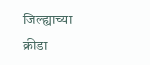जिल्ह्याच्या क्रीडा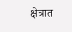क्षेत्रात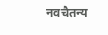नवचैतन्य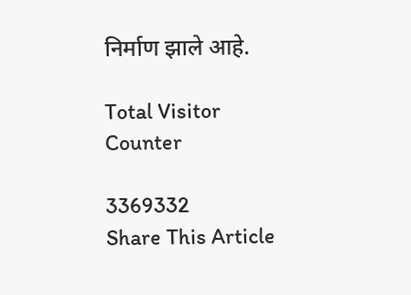निर्माण झाले आहे.

Total Visitor Counter

3369332
Share This Article